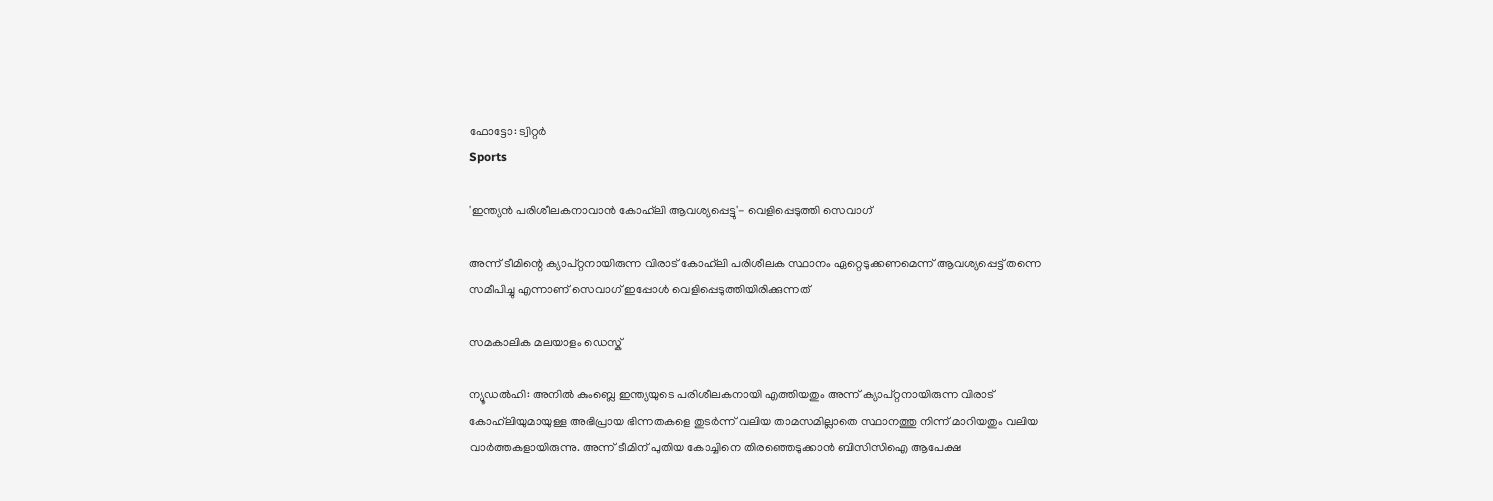ഫോട്ടോ: ട്വിറ്റർ
Sports

'ഇന്ത്യന്‍ പരിശീലകനാവാന്‍ കോഹ്‌ലി ആവശ്യപ്പെട്ടു'- വെളിപ്പെടുത്തി സെവാഗ്

അന്ന് ടീമിന്റെ ക്യാപ്റ്റനായിരുന്ന വിരാട് കോഹ്‌ലി പരിശീലക സ്ഥാനം ഏറ്റെടുക്കണമെന്ന് ആവശ്യപ്പെട്ട് തന്നെ സമീപിച്ചു എന്നാണ് സെവാഗ് ഇപ്പോള്‍ വെളിപ്പെടുത്തിയിരിക്കുന്നത്

സമകാലിക മലയാളം ഡെസ്ക്

ന്യൂഡല്‍ഹി: അനില്‍ കുംബ്ലെ ഇന്ത്യയുടെ പരിശീലകനായി എത്തിയതും അന്ന് ക്യാപ്റ്റനായിരുന്ന വിരാട് കോഹ്‌ലിയുമായുള്ള അഭിപ്രായ ഭിന്നതകളെ തുടര്‍ന്ന് വലിയ താമസമില്ലാതെ സ്ഥാനത്തു നിന്ന് മാറിയതും വലിയ വാര്‍ത്തകളായിരുന്നു. അന്ന് ടീമിന് പുതിയ കോച്ചിനെ തിരഞ്ഞെടുക്കാന്‍ ബിസിസിഐ ആപേക്ഷ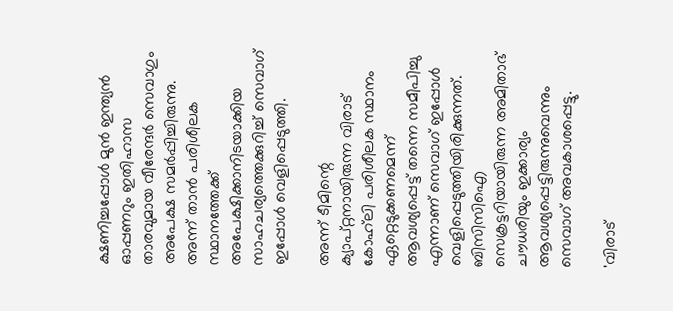ക്ഷണിച്ചപ്പോള്‍ മുന്‍ ഇന്ത്യന്‍ ഓപ്പണറും ഇതിഹാസ താരവുമായ വീരേന്ദര്‍ സെവാഗും അപേക്ഷ സമര്‍പ്പിച്ചിരുന്നു. അന്ന് താന്‍ പരിശീലക സ്ഥാനത്തേക്ക് അപേക്ഷിക്കാനിടയാക്കിയ സാഹചര്യത്തെക്കുറിച്ച് സെവാഗ് ഇപ്പോള്‍ വെളിപ്പെടുത്തി.

അന്ന് ടീമിന്റെ ക്യാപ്റ്റനായിരുന്ന വിരാട് കോഹ്‌ലി പരിശീലക സ്ഥാനം ഏറ്റെടുക്കണമെന്ന് ആവശ്യപ്പെട്ട് തന്നെ സമീപിച്ചു എന്നാണ് സെവാഗ് ഇപ്പോള്‍ വെളിപ്പെടുത്തിയിരിക്കുന്നത്. ബിസിസിഐ സെക്രട്ടറിയായിരുന്ന അമിതാഭ് ചൗധരിയും ഇക്കാര്യം ആവശ്യപ്പെട്ടിരുന്നുവെന്നും സെവാഗ് അവകാശപ്പെട്ടു.

'വിരാട്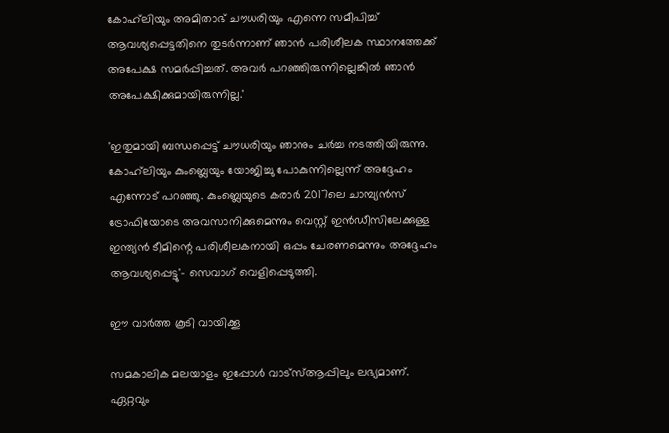കോഹ്‌ലിയും അമിതാഭ് ചൗധരിയും എന്നെ സമീപിച്ച് ആവശ്യപ്പെട്ടതിനെ തുടര്‍ന്നാണ് ഞാന്‍ പരിശീലക സ്ഥാനത്തേക്ക് അപേക്ഷ സമര്‍പ്പിച്ചത്. അവര്‍ പറഞ്ഞിരുന്നില്ലെങ്കില്‍ ഞാന്‍ അപേക്ഷിക്കുമായിരുന്നില്ല.'

'ഇതുമായി ബന്ധപ്പെട്ട് ചൗധരിയും ഞാനും ചര്‍ച്ച നടത്തിയിരുന്നു. കോഹ്‌ലിയും കുംബ്ലെയും യോജിച്ചു പോകുന്നില്ലെന്ന് അദ്ദേഹം എന്നോട് പറഞ്ഞു. കുംബ്ലെയുടെ കരാര്‍ 2017ലെ ചാമ്പ്യന്‍സ് ട്രോഫിയോടെ അവസാനിക്കുമെന്നും വെസ്റ്റ് ഇന്‍ഡീസിലേക്കുള്ള ഇന്ത്യന്‍ ടീമിന്റെ പരിശീലകനായി ഒപ്പം ചേരണമെന്നും അദ്ദേഹം ആവശ്യപ്പെട്ടു'- സെവാഗ് വെളിപ്പെടുത്തി.

ഈ വാര്‍ത്ത കൂടി വായിക്കൂ

സമകാലിക മലയാളം ഇപ്പോള്‍ വാട്‌സ്ആപ്പിലും ലഭ്യമാണ്. ഏറ്റവും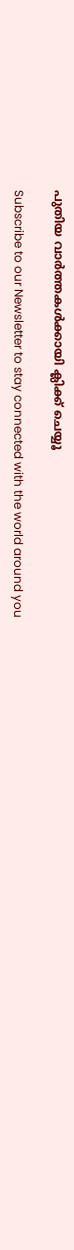പുതിയ വാര്‍ത്തകള്‍ക്കായി ക്ലിക്ക് ചെയ്യൂ

Subscribe to our Newsletter to stay connected with the world around you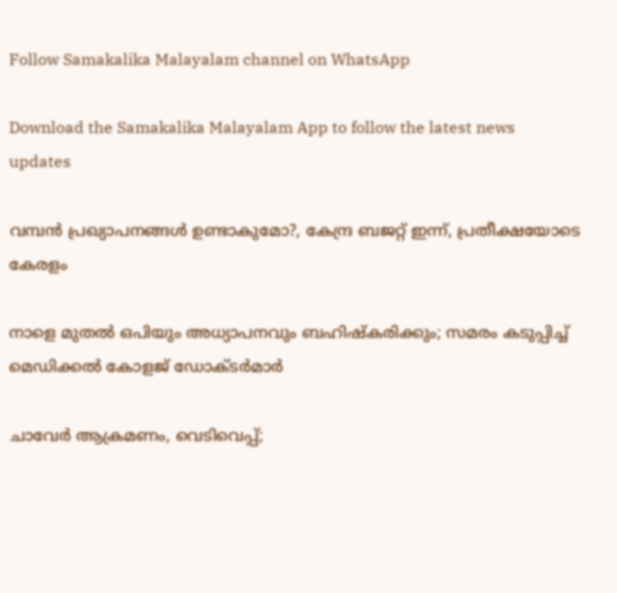Follow Samakalika Malayalam channel on WhatsApp

Download the Samakalika Malayalam App to follow the latest news updates

വമ്പൻ പ്രഖ്യാപനങ്ങൾ ഉണ്ടാകുമോ?, കേന്ദ്ര ബജറ്റ് ഇന്ന്, പ്രതീക്ഷയോടെ കേരളം

നാളെ മുതൽ ഒപിയും അധ്യാപനവും ബഹിഷ്കരിക്കും; സമരം കടുപ്പിച്ച് മെഡിക്കൽ കോളജ് ഡോക്ടർമാർ

ചാവേര്‍ ആക്രമണം, വെടിവെപ്പ്;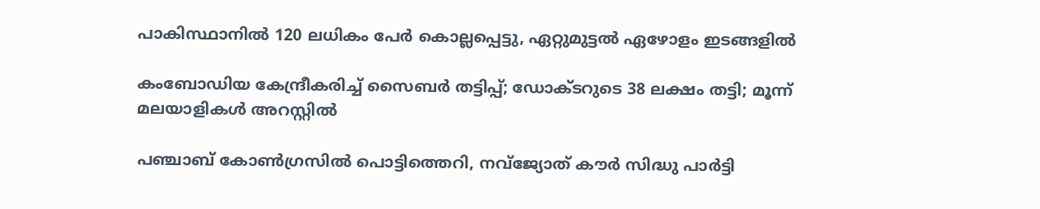പാകിസ്ഥാനില്‍ 120 ലധികം പേര്‍ കൊല്ലപ്പെട്ടു, ഏറ്റുമുട്ടല്‍ ഏഴോളം ഇടങ്ങളില്‍

കംബോഡിയ കേന്ദ്രീകരിച്ച് സൈബർ തട്ടിപ്പ്; ഡോക്ടറുടെ 38 ലക്ഷം തട്ടി; മൂന്ന് മലയാളികൾ അറസ്റ്റിൽ

പഞ്ചാബ് കോണ്‍ഗ്രസില്‍ പൊട്ടിത്തെറി, നവ്ജ്യോത് കൗര്‍ സിദ്ധു പാര്‍ട്ടി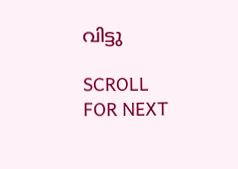വിട്ടു

SCROLL FOR NEXT